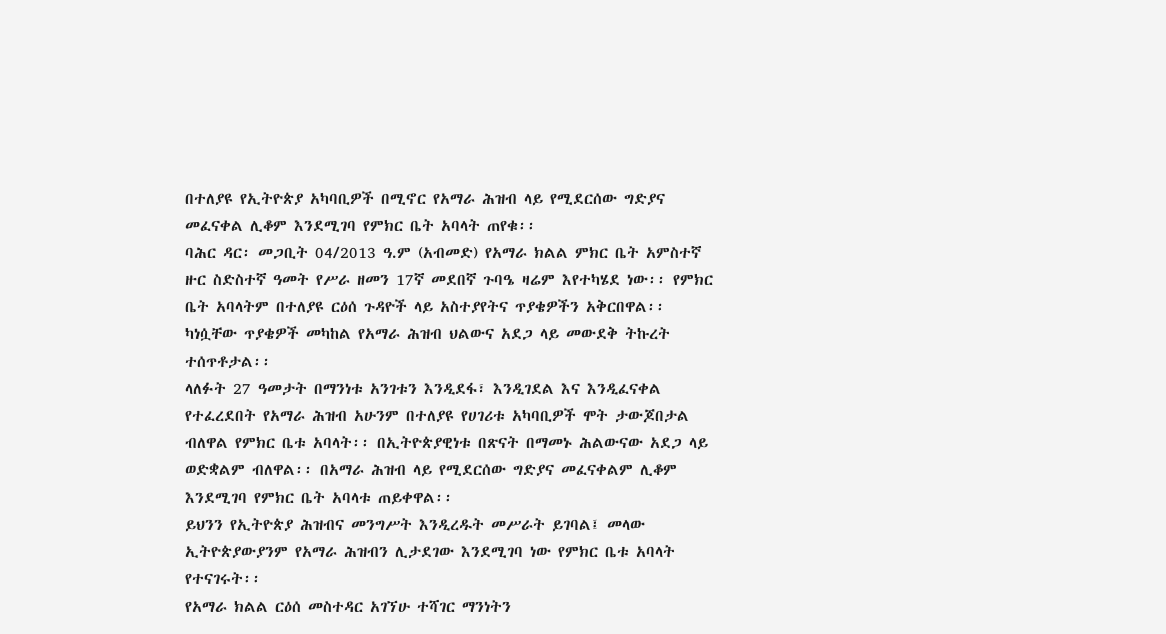በተለያዩ የኢትዮጵያ አካባቢዎች በሚኖር የአማራ ሕዝብ ላይ የሚደርሰው ግድያና መፈናቀል ሊቆም እንደሚገባ የምክር ቤት አባላት ጠየቁ፡፡
ባሕር ዳር፡ መጋቢት 04/2013 ዓ.ም (አብመድ) የአማራ ክልል ምክር ቤት አምስተኛ ዙር ስድስተኛ ዓመት የሥራ ዘመን 17ኛ መደበኛ ጉባዔ ዛሬም እየተካሄደ ነው፡፡ የምክር ቤት አባላትም በተለያዩ ርዕሰ ጉዳዮች ላይ አስተያየትና ጥያቄዎችን አቅርበዋል፡፡ ካነሷቸው ጥያቄዎች መካከል የአማራ ሕዝብ ህልውና አደጋ ላይ መውደቅ ትኩረት ተሰጥቶታል፡፡
ላለፉት 27 ዓመታት በማንነቱ አንገቱን እንዲደፋ፣ እንዲገደል እና እንዲፈናቀል የተፈረደበት የአማራ ሕዝብ አሁንም በተለያዩ የሀገሪቱ አካባቢዎች ሞት ታውጆበታል ብለዋል የምክር ቤቱ አባላት፡፡ በኢትዮጵያዊነቱ በጽናት በማመኑ ሕልውናው አደጋ ላይ ወድቋልም ብለዋል፡፡ በአማራ ሕዝብ ላይ የሚደርሰው ግድያና መፈናቀልም ሊቆም እንደሚገባ የምክር ቤት አባላቱ ጠይቀዋል፡፡
ይህንን የኢትዮጵያ ሕዝብና መንግሥት እንዲረዱት መሥራት ይገባል፤ መላው ኢትዮጵያውያንም የአማራ ሕዝብን ሊታደገው እንደሚገባ ነው የምክር ቤቱ አባላት የተናገሩት፡፡
የአማራ ክልል ርዕሰ መስተዳር አገኘሁ ተሻገር ማንነትን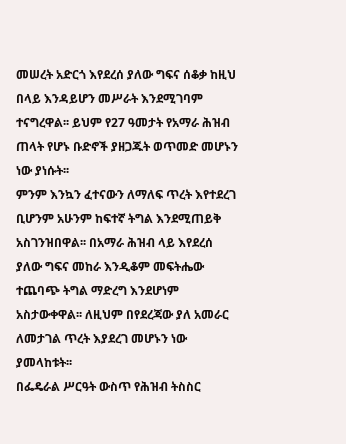መሠረት አድርጎ እየደረሰ ያለው ግፍና ሰቆቃ ከዚህ በላይ እንዳይሆን መሥራት እንደሚገባም ተናግረዋል፡፡ ይህም የ27 ዓመታት የአማራ ሕዝብ ጠላት የሆኑ ቡድኖች ያዘጋጁት ወጥመድ መሆኑን ነው ያነሱት፡፡
ምንም እንኳን ፈተናውን ለማለፍ ጥረት እየተደረገ ቢሆንም አሁንም ከፍተኛ ትግል እንደሚጠይቅ አስገንዝበዋል፡፡ በአማራ ሕዝብ ላይ እየደረሰ ያለው ግፍና መከራ እንዲቆም መፍትሔው ተጨባጭ ትግል ማድረግ እንደሆነም አስታውቀዋል፡፡ ለዚህም በየደረጃው ያለ አመራር ለመታገል ጥረት እያደረገ መሆኑን ነው ያመላከቱት፡፡
በፌዴራል ሥርዓት ውስጥ የሕዝብ ትስስር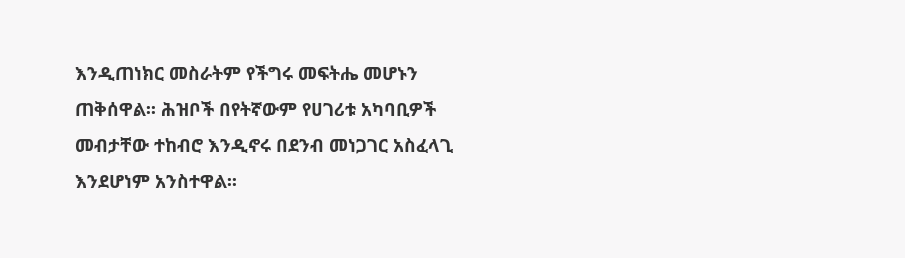እንዲጠነክር መስራትም የችግሩ መፍትሔ መሆኑን ጠቅሰዋል፡፡ ሕዝቦች በየትኛውም የሀገሪቱ አካባቢዎች መብታቸው ተከብሮ እንዲኖሩ በደንብ መነጋገር አስፈላጊ እንደሆነም አንስተዋል፡፡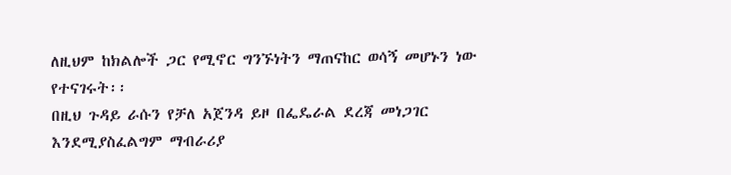ለዚህም ከክልሎች ጋር የሚኖር ግንኙነትን ማጠናከር ወሳኝ መሆኑን ነው የተናገሩት፡፡
በዚህ ጉዳይ ራሱን የቻለ አጀንዳ ይዞ በፌዴራል ደረጃ መነጋገር እንደሚያስፈልግም ማብራሪያ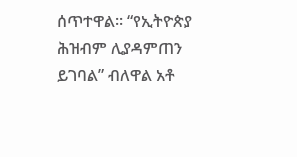ሰጥተዋል፡፡ “የኢትዮጵያ ሕዝብም ሊያዳምጠን ይገባል” ብለዋል አቶ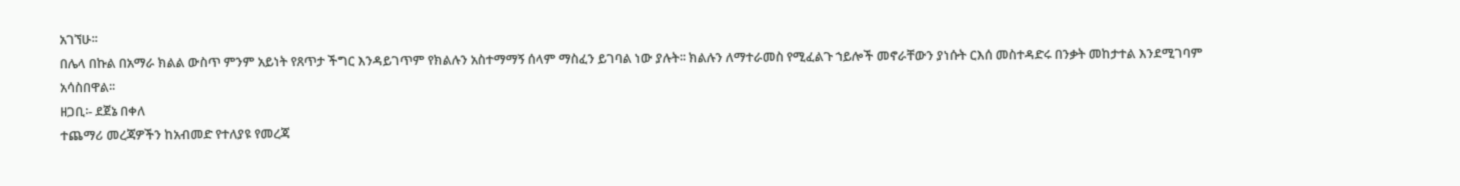አገኘሁ፡፡
በሌላ በኩል በአማራ ክልል ውስጥ ምንም አይነት የጸጥታ ችግር እንዳይገጥም የክልሉን አስተማማኝ ሰላም ማስፈን ይገባል ነው ያሉት፡፡ ክልሉን ለማተራመስ የሚፈልጉ ኀይሎች መኖራቸውን ያነሱት ርእሰ መስተዳድሩ በንቃት መከታተል እንደሚገባም አሳስበዋል፡፡
ዘጋቢ፡- ደጀኔ በቀለ
ተጨማሪ መረጃዎችን ከአብመድ የተለያዩ የመረጃ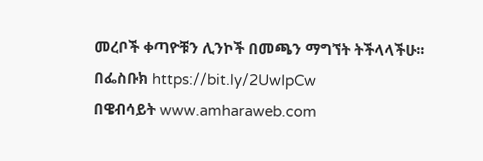መረቦች ቀጣዮቹን ሊንኮች በመጫን ማግኘት ትችላላችሁ፡፡
በፌስቡክ https://bit.ly/2UwIpCw
በዌብሳይት www.amharaweb.com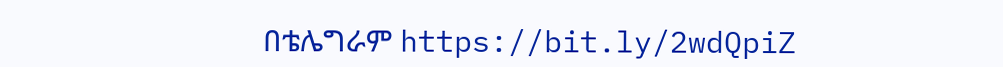በቴሌግራም https://bit.ly/2wdQpiZ